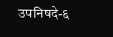उपनिषदे-६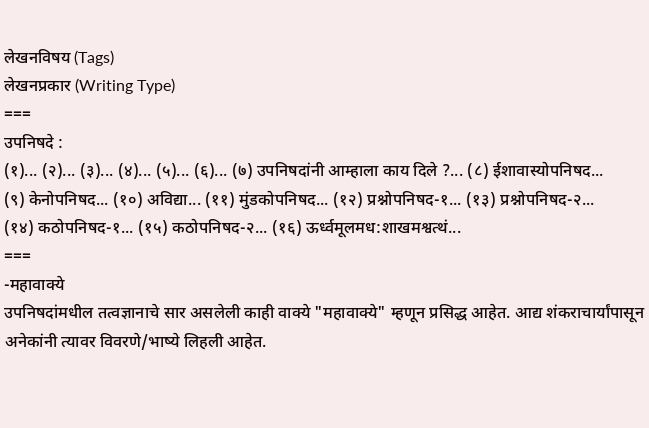लेखनविषय (Tags)
लेखनप्रकार (Writing Type)
===
उपनिषदे :
(१)... (२)... (३)... (४)... (५)... (६)... (७) उपनिषदांनी आम्हाला काय दिले ?... (८) ईशावास्योपनिषद...
(९) केनोपनिषद... (१०) अविद्या... (११) मुंडकोपनिषद... (१२) प्रश्नोपनिषद-१... (१३) प्रश्नोपनिषद-२...
(१४) कठोपनिषद-१... (१५) कठोपनिषद-२... (१६) ऊर्ध्वमूलमध:शाखमश्वत्थं...
===
-महावाक्ये
उपनिषदांमधील तत्वज्ञानाचे सार असलेली काही वाक्ये "महावाक्ये" म्हणून प्रसिद्ध आहेत. आद्य शंकराचार्यांपासून अनेकांनी त्यावर विवरणे/भाष्ये लिहली आहेत.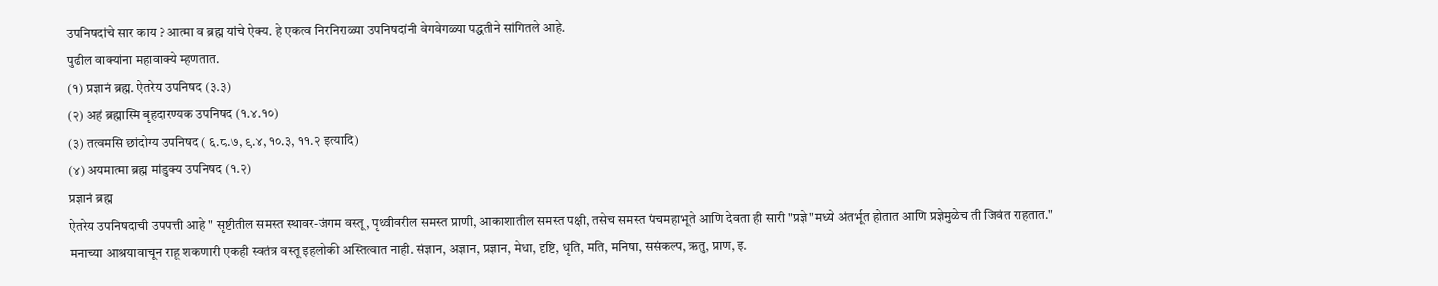उपनिषदांचे सार काय ? आत्मा व ब्रह्म यांचे ऐक्य. हे एकत्व निरनिराळ्या उपनिषदांनी वेगवेगळ्या पद्धतीने सांगितले आहे.
पुढील वाक्यांना महावाक्ये म्हणतात.
(१) प्रज्ञानं ब्रह्म. ऐतरेय उपनिषद (३.३)
(२) अहं ब्रह्मास्मि बृहदारण्यक उपनिषद (१.४.१०)
(३) तत्वमसि छांदोग्य उपनिषद ( ६.८.७, ९.४, १०.३, ११.२ इत्यादि)
(४) अयमात्मा ब्रह्म मांडुक्य उपनिषद (१.२)
प्रज्ञानं ब्रह्म
ऐतरेय उपनिषदाची उपपत्ती आहे " सृष्टीतील समस्त स्थावर-जंगम वस्तू, पृथ्वीवरील समस्त प्राणी, आकाशातील समस्त पक्षी, तसेच समस्त पंचमहाभूते आणि देवता ही सारी "प्रज्ञे"मध्ये अंतर्भूत होतात आणि प्रज्ञेमुळेच ती जिवंत राहतात." मनाच्या आश्रयावाचून राहू शकणारी एकही स्वतंत्र वस्तू इहलोकी अस्तित्वात नाही. संज्ञान, अज्ञान, प्रज्ञान, मेधा, दृष्टि, धृति, मति, मनिषा, ससंकल्प, ऋतु, प्राण, इ.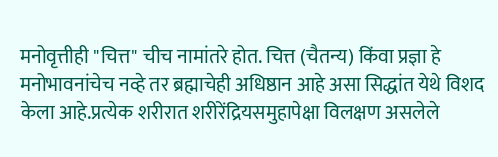मनोवृत्तीही "चित्त" चीच नामांतरे होत. चित्त (चैतन्य) किंवा प्रज्ञा हे मनोभावनांचेच नव्हे तर ब्रह्माचेही अधिष्ठान आहे असा सिद्धांत येथे विशद केला आहे.प्रत्येक शरीरात शरीरेंद्रियसमुहापेक्षा विलक्षण असलेले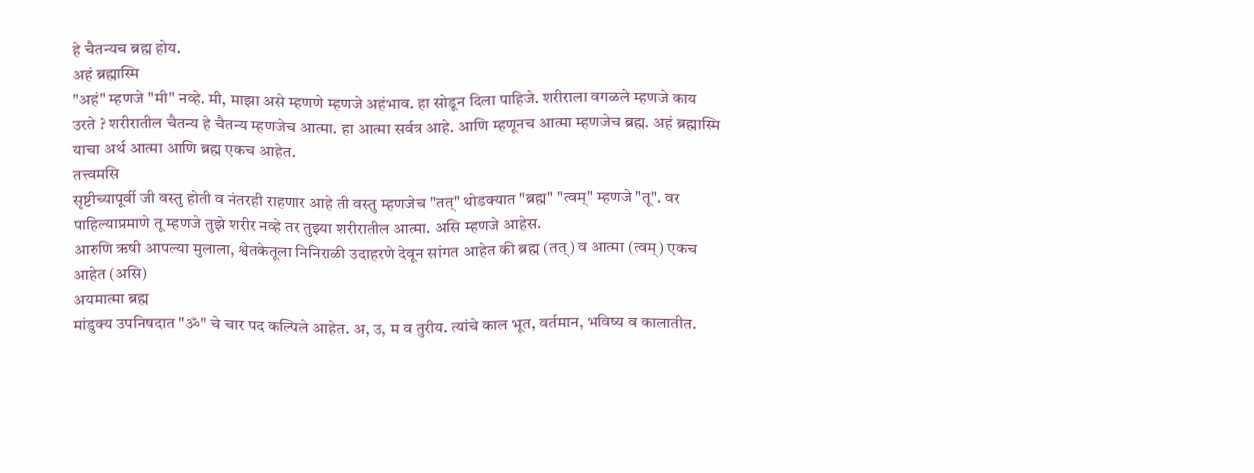हे चैतन्यच ब्रह्म होय.
अहं ब्रह्मास्मि
"अहं" म्हणजे "मी" नव्हे. मी, माझा असे म्हणणे म्हणजे अहंभाव. हा सोडून दिला पाहिजे. शरीराला वगळले म्हणजे काय उरते ? शरीरातील चैतन्य हे चैतन्य म्हणजेच आत्मा. हा आत्मा सर्वत्र आहे. आणि म्हणूनच आत्मा म्हणजेच ब्रह्म. अहं ब्रह्मास्मि याचा अर्थ आत्मा आणि ब्रह्म एकच आहेत.
तत्त्वमसि
सृष्टीच्यापूर्वी जी वस्तु होती व नंतरही राहणार आहे ती वस्तु म्हणजेच "तत्" थोडक्यात "ब्रह्म" "त्वम्" म्हणजे "तू". वर पाहिल्याप्रमाणे तू म्हणजे तुझे शरीर नव्हे तर तुझ्या शरीरातील आत्मा. असि म्हणजे आहेस.
आरुणि ऋषी आपल्या मुलाला, श्वेतकेतूला निनिराळी उदाहरणे देवून सांगत आहेत की ब्रह्म (तत्) व आत्मा (त्वम्) एकच आहेत (असि)
अयमात्मा ब्रह्म
मांडुक्य उपनिषदात "ॐ" चे चार पद कल्पिले आहेत. अ, उ, म व तुरीय. त्यांचे काल भूत, वर्तमान, भविष्य व कालातीत.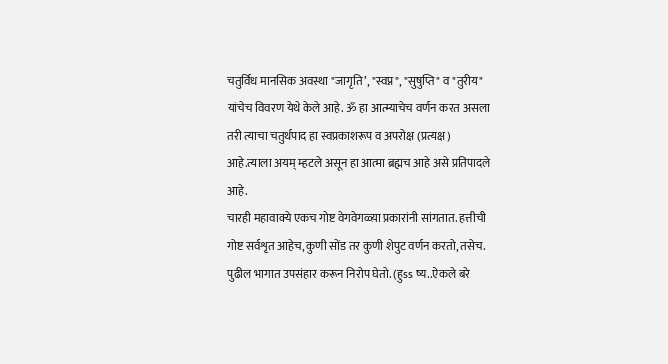चतुर्विध मानसिक अवस्था "जागृति’, "स्वप्न", "सुषुप्ति" व "तुरीय" यांचेच विवरण येथे केले आहे. ॐ हा आत्म्याचेच वर्णन करत असला तरी त्याचा चतुर्थपाद हा स्वप्रकाशरूप व अपरोक्ष (प्रत्यक्ष) आहे.त्याला अयम् म्हटले असून हा आत्मा ब्रह्मच आहे असे प्रतिपादले आहे.
चारही महावाक्ये एकच गोष्ट वेगवेगळ्य़ा प्रकारांनी सांगतात. हत्तीची गोष्ट सर्वशृत आहेच, कुणी सोंड तर कुणी शेपुट वर्णन करतो, तसेच.
पुढील भागात उपसंहार करून निरोप घेतो. (हुss ष्य..ऐकले बरे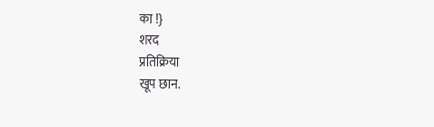का !}
शरद
प्रतिक्रिया
खूप छान.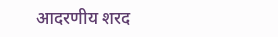आदरणीय शरद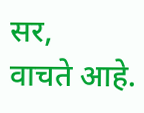सर,
वाचते आहे.